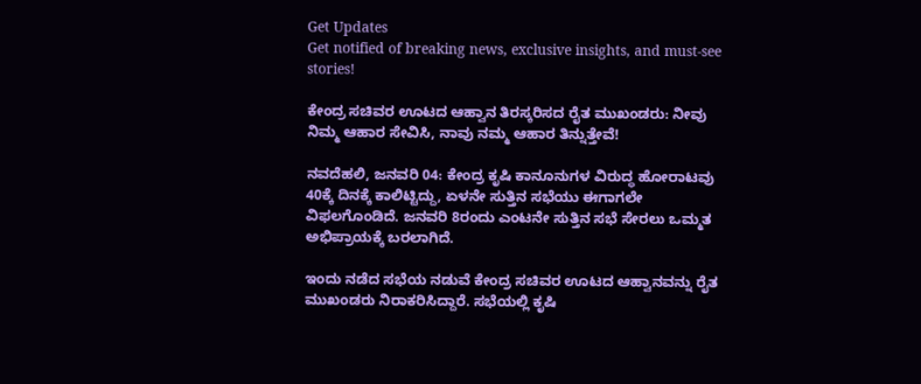Get Updates
Get notified of breaking news, exclusive insights, and must-see stories!

ಕೇಂದ್ರ ಸಚಿವರ ಊಟದ ಆಹ್ವಾನ ತಿರಸ್ಕರಿಸದ ರೈತ ಮುಖಂಡರು: ನೀವು ನಿಮ್ಮ ಆಹಾರ ಸೇವಿಸಿ, ನಾವು ನಮ್ಮ ಆಹಾರ ತಿನ್ನುತ್ತೇವೆ!

ನವದೆಹಲಿ, ಜನವರಿ 04: ಕೇಂದ್ರ ಕೃಷಿ ಕಾನೂನುಗಳ ವಿರುದ್ಧ ಹೋರಾಟವು 40ಕ್ಕೆ ದಿನಕ್ಕೆ ಕಾಲಿಟ್ಟಿದ್ದು, ಏಳನೇ ಸುತ್ತಿನ ಸಭೆಯು ಈಗಾಗಲೇ ವಿಫಲಗೊಂಡಿದೆ. ಜನವರಿ 8ರಂದು ಎಂಟನೇ ಸುತ್ತಿನ ಸಭೆ ಸೇರಲು ಒಮ್ಮತ ಅಭಿಪ್ರಾಯಕ್ಕೆ ಬರಲಾಗಿದೆ.

ಇಂದು ನಡೆದ ಸಭೆಯ ನಡುವೆ ಕೇಂದ್ರ ಸಚಿವರ ಊಟದ ಆಹ್ವಾನವನ್ನು ರೈತ ಮುಖಂಡರು ನಿರಾಕರಿಸಿದ್ದಾರೆ. ಸಭೆಯಲ್ಲಿ ಕೃಷಿ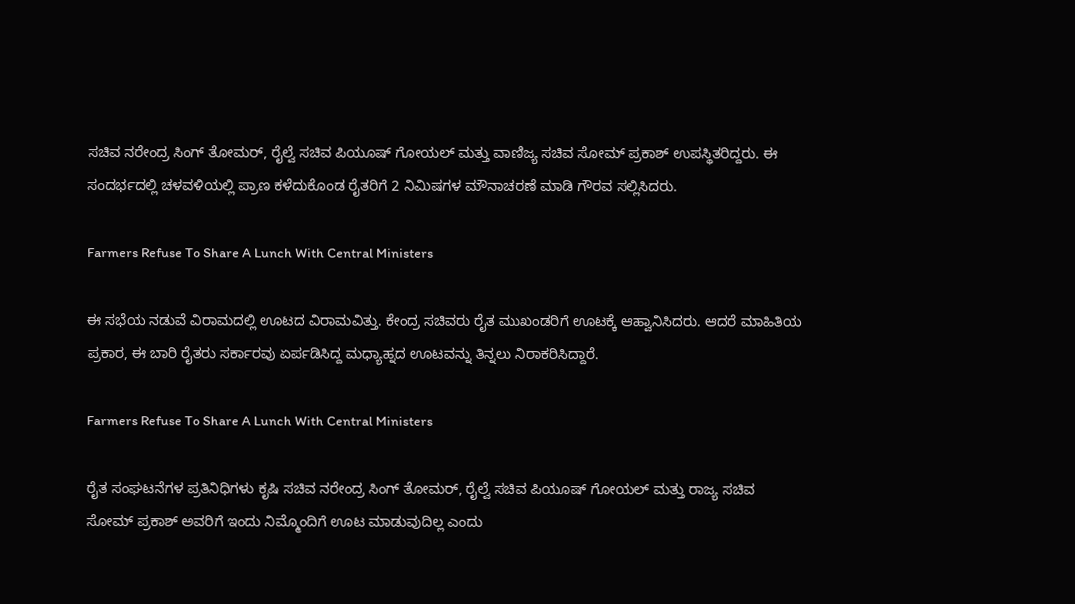ಸಚಿವ ನರೇಂದ್ರ ಸಿಂಗ್ ತೋಮರ್, ರೈಲ್ವೆ ಸಚಿವ ಪಿಯೂಷ್ ಗೋಯಲ್ ಮತ್ತು ವಾಣಿಜ್ಯ ಸಚಿವ ಸೋಮ್ ಪ್ರಕಾಶ್ ಉಪಸ್ಥಿತರಿದ್ದರು. ಈ ಸಂದರ್ಭದಲ್ಲಿ ಚಳವಳಿಯಲ್ಲಿ ಪ್ರಾಣ ಕಳೆದುಕೊಂಡ ರೈತರಿಗೆ 2 ನಿಮಿಷಗಳ ಮೌನಾಚರಣೆ ಮಾಡಿ ಗೌರವ ಸಲ್ಲಿಸಿದರು.

Farmers Refuse To Share A Lunch With Central Ministers

ಈ ಸಭೆಯ ನಡುವೆ ವಿರಾಮದಲ್ಲಿ ಊಟದ ವಿರಾಮವಿತ್ತು. ಕೇಂದ್ರ ಸಚಿವರು ರೈತ ಮುಖಂಡರಿಗೆ ಊಟಕ್ಕೆ ಆಹ್ವಾನಿಸಿದರು. ಆದರೆ ಮಾಹಿತಿಯ ಪ್ರಕಾರ, ಈ ಬಾರಿ ರೈತರು ಸರ್ಕಾರವು ಏರ್ಪಡಿಸಿದ್ದ ಮಧ್ಯಾಹ್ನದ ಊಟವನ್ನು ತಿನ್ನಲು ನಿರಾಕರಿಸಿದ್ದಾರೆ.

Farmers Refuse To Share A Lunch With Central Ministers

ರೈತ ಸಂಘಟನೆಗಳ ಪ್ರತಿನಿಧಿಗಳು ಕೃಷಿ ಸಚಿವ ನರೇಂದ್ರ ಸಿಂಗ್ ತೋಮರ್, ರೈಲ್ವೆ ಸಚಿವ ಪಿಯೂಷ್ ಗೋಯಲ್ ಮತ್ತು ರಾಜ್ಯ ಸಚಿವ ಸೋಮ್ ಪ್ರಕಾಶ್ ಅವರಿಗೆ ಇಂದು ನಿಮ್ಮೊಂದಿಗೆ ಊಟ ಮಾಡುವುದಿಲ್ಲ ಎಂದು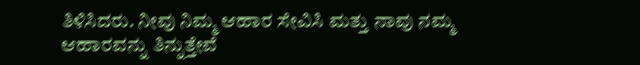ತಿಳಿಸಿದರು. ನೀವು ನಿಮ್ಮ ಆಹಾರ ಸೇವಿಸಿ ಮತ್ತು ನಾವು ನಮ್ಮ ಆಹಾರವನ್ನು ತಿನ್ನುತ್ತೇವೆ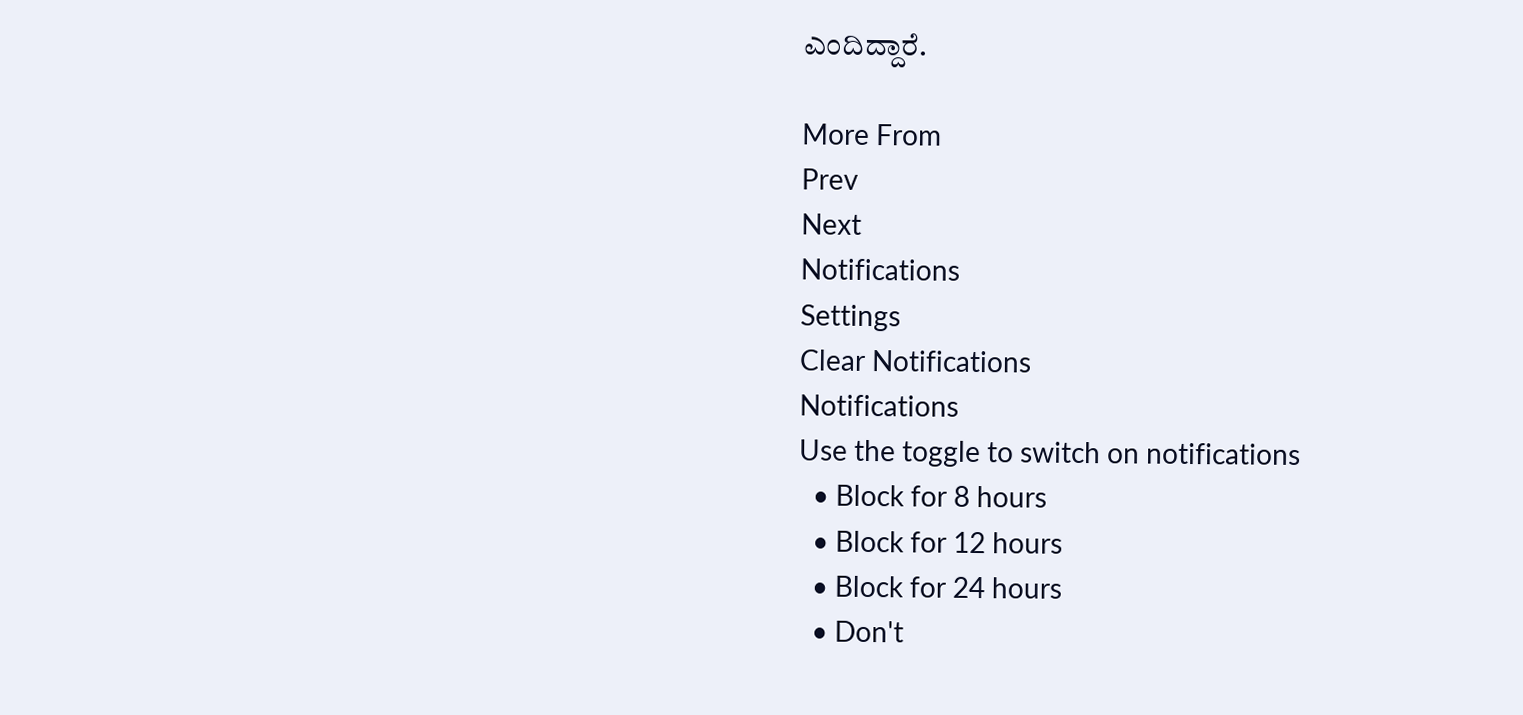ಎಂದಿದ್ದಾರೆ.

More From
Prev
Next
Notifications
Settings
Clear Notifications
Notifications
Use the toggle to switch on notifications
  • Block for 8 hours
  • Block for 12 hours
  • Block for 24 hours
  • Don't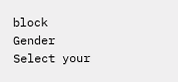block
Gender
Select your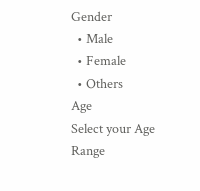Gender
  • Male
  • Female
  • Others
Age
Select your Age Range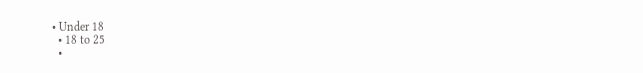• Under 18
  • 18 to 25
  •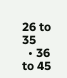26 to 35
  • 36 to 45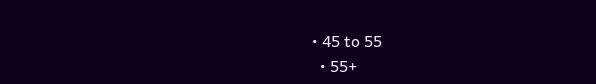• 45 to 55
  • 55+